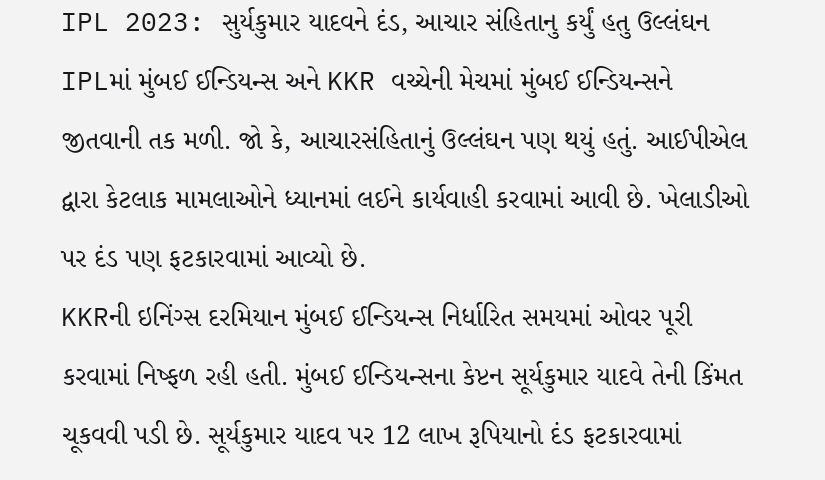IPL 2023: સુર્યકુમાર યાદવને દંડ, આચાર સંહિતાનુ કર્યું હતુ ઉલ્લંઘન
IPLમાં મુંબઈ ઈન્ડિયન્સ અને KKR વચ્ચેની મેચમાં મુંબઈ ઈન્ડિયન્સને જીતવાની તક મળી. જો કે, આચારસંહિતાનું ઉલ્લંઘન પણ થયું હતું. આઈપીએલ દ્વારા કેટલાક મામલાઓને ધ્યાનમાં લઈને કાર્યવાહી કરવામાં આવી છે. ખેલાડીઓ પર દંડ પણ ફટકારવામાં આવ્યો છે.
KKRની ઇનિંગ્સ દરમિયાન મુંબઈ ઈન્ડિયન્સ નિર્ધારિત સમયમાં ઓવર પૂરી કરવામાં નિષ્ફળ રહી હતી. મુંબઈ ઈન્ડિયન્સના કેપ્ટન સૂર્યકુમાર યાદવે તેની કિંમત ચૂકવવી પડી છે. સૂર્યકુમાર યાદવ પર 12 લાખ રૂપિયાનો દંડ ફટકારવામાં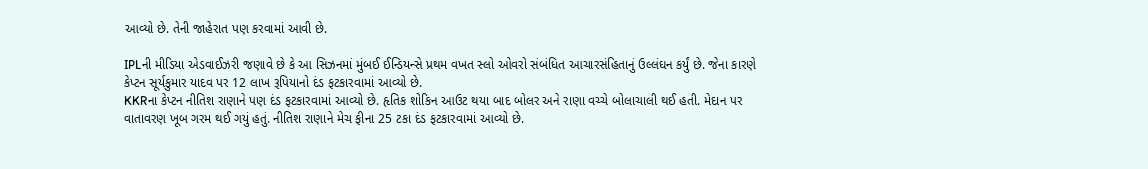આવ્યો છે. તેની જાહેરાત પણ કરવામાં આવી છે.

IPLની મીડિયા એડવાઈઝરી જણાવે છે કે આ સિઝનમાં મુંબઈ ઈન્ડિયન્સે પ્રથમ વખત સ્લો ઓવરો સંબંધિત આચારસંહિતાનું ઉલ્લંઘન કર્યું છે. જેના કારણે કેપ્ટન સૂર્યકુમાર યાદવ પર 12 લાખ રૂપિયાનો દંડ ફટકારવામાં આવ્યો છે.
KKRના કેપ્ટન નીતિશ રાણાને પણ દંડ ફટકારવામાં આવ્યો છે. હૃતિક શોકિન આઉટ થયા બાદ બોલર અને રાણા વચ્ચે બોલાચાલી થઈ હતી. મેદાન પર વાતાવરણ ખૂબ ગરમ થઈ ગયું હતું. નીતિશ રાણાને મેચ ફીના 25 ટકા દંડ ફટકારવામાં આવ્યો છે.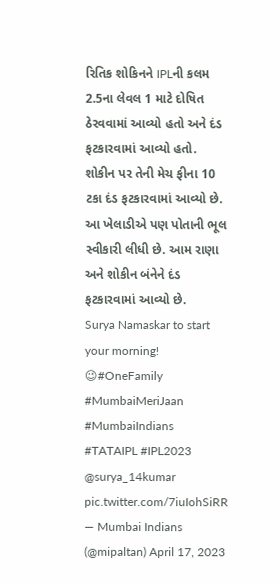રિતિક શોકિનને IPLની કલમ 2.5ના લેવલ 1 માટે દોષિત ઠેરવવામાં આવ્યો હતો અને દંડ ફટકારવામાં આવ્યો હતો. શોકીન પર તેની મેચ ફીના 10 ટકા દંડ ફટકારવામાં આવ્યો છે. આ ખેલાડીએ પણ પોતાની ભૂલ સ્વીકારી લીધી છે. આમ રાણા અને શોકીન બંનેને દંડ ફટકારવામાં આવ્યો છે.
Surya Namaskar to start your morning! 😉#OneFamily #MumbaiMeriJaan #MumbaiIndians #TATAIPL #IPL2023 @surya_14kumar pic.twitter.com/7iuIohSiRR
— Mumbai Indians (@mipaltan) April 17, 2023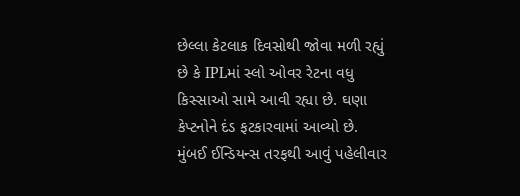છેલ્લા કેટલાક દિવસોથી જોવા મળી રહ્યું છે કે IPLમાં સ્લો ઓવર રેટના વધુ કિસ્સાઓ સામે આવી રહ્યા છે. ઘણા કેપ્ટનોને દંડ ફટકારવામાં આવ્યો છે. મુંબઈ ઈન્ડિયન્સ તરફથી આવું પહેલીવાર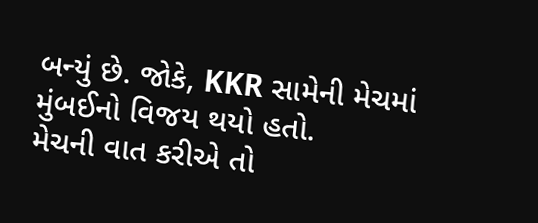બન્યું છે. જોકે, KKR સામેની મેચમાં મુંબઈનો વિજય થયો હતો.
મેચની વાત કરીએ તો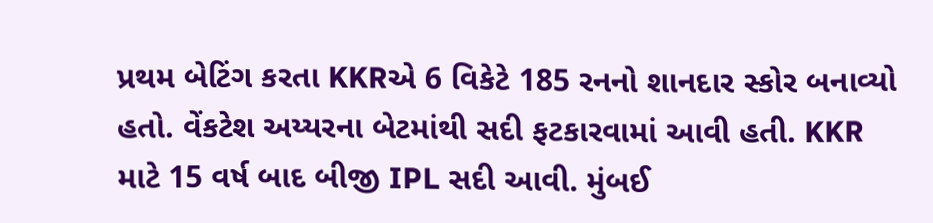પ્રથમ બેટિંગ કરતા KKRએ 6 વિકેટે 185 રનનો શાનદાર સ્કોર બનાવ્યો હતો. વેંકટેશ અય્યરના બેટમાંથી સદી ફટકારવામાં આવી હતી. KKR માટે 15 વર્ષ બાદ બીજી IPL સદી આવી. મુંબઈ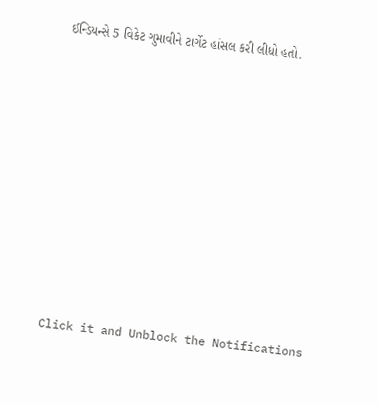ઈન્ડિયન્સે 5 વિકેટ ગુમાવીને ટાર્ગેટ હાંસલ કરી લીધો હતો.












Click it and Unblock the Notifications